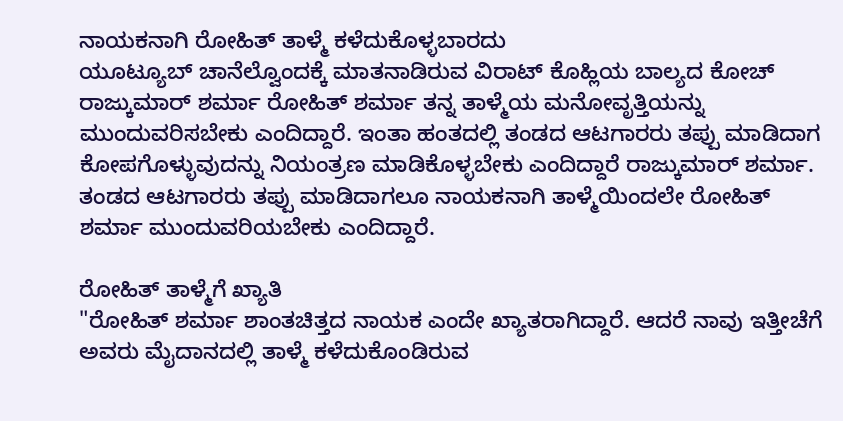ನಾಯಕನಾಗಿ ರೋಹಿತ್ ತಾಳ್ಮೆ ಕಳೆದುಕೊಳ್ಳಬಾರದು
ಯೂಟ್ಯೂಬ್ ಚಾನೆಲ್ವೊಂದಕ್ಕೆ ಮಾತನಾಡಿರುವ ವಿರಾಟ್ ಕೊಹ್ಲಿಯ ಬಾಲ್ಯದ ಕೋಚ್ ರಾಜ್ಕುಮಾರ್ ಶರ್ಮಾ ರೋಹಿತ್ ಶರ್ಮಾ ತನ್ನ ತಾಳ್ಮೆಯ ಮನೋವೃತ್ತಿಯನ್ನು ಮುಂದುವರಿಸಬೇಕು ಎಂದಿದ್ದಾರೆ. ಇಂತಾ ಹಂತದಲ್ಲಿ ತಂಡದ ಆಟಗಾರರು ತಪ್ಪು ಮಾಡಿದಾಗ ಕೋಪಗೊಳ್ಳುವುದನ್ನು ನಿಯಂತ್ರಣ ಮಾಡಿಕೊಳ್ಳಬೇಕು ಎಂದಿದ್ದಾರೆ ರಾಜ್ಕುಮಾರ್ ಶರ್ಮಾ. ತಂಡದ ಆಟಗಾರರು ತಪ್ಪು ಮಾಡಿದಾಗಲೂ ನಾಯಕನಾಗಿ ತಾಳ್ಮೆಯಿಂದಲೇ ರೋಹಿತ್ ಶರ್ಮಾ ಮುಂದುವರಿಯಬೇಕು ಎಂದಿದ್ದಾರೆ.

ರೋಹಿತ್ ತಾಳ್ಮೆಗೆ ಖ್ಯಾತಿ
"ರೋಹಿತ್ ಶರ್ಮಾ ಶಾಂತಚಿತ್ತದ ನಾಯಕ ಎಂದೇ ಖ್ಯಾತರಾಗಿದ್ದಾರೆ. ಆದರೆ ನಾವು ಇತ್ತೀಚೆಗೆ ಅವರು ಮೈದಾನದಲ್ಲಿ ತಾಳ್ಮೆ ಕಳೆದುಕೊಂಡಿರುವ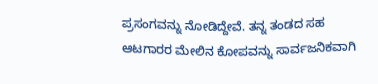ಪ್ರಸಂಗವನ್ನು ನೋಡಿದ್ದೇವೆ. ತನ್ನ ತಂಡದ ಸಹ ಆಟಗಾರರ ಮೇಲಿನ ಕೋಪವನ್ನು ಸಾರ್ವಜನಿಕವಾಗಿ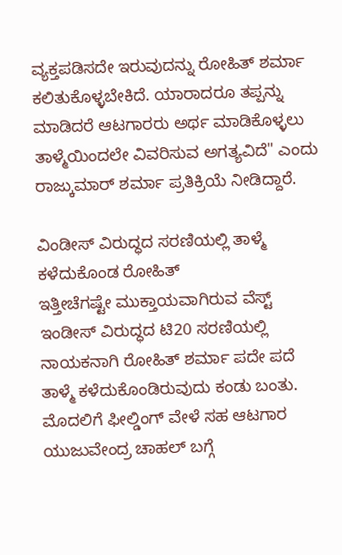ವ್ಯಕ್ತಪಡಿಸದೇ ಇರುವುದನ್ನು ರೋಹಿತ್ ಶರ್ಮಾ ಕಲಿತುಕೊಳ್ಳಬೇಕಿದೆ. ಯಾರಾದರೂ ತಪ್ಪನ್ನು ಮಾಡಿದರೆ ಆಟಗಾರರು ಅರ್ಥ ಮಾಡಿಕೊಳ್ಳಲು ತಾಳ್ಮೆಯಿಂದಲೇ ವಿವರಿಸುವ ಅಗತ್ಯವಿದೆ" ಎಂದು ರಾಜ್ಕುಮಾರ್ ಶರ್ಮಾ ಪ್ರತಿಕ್ರಿಯೆ ನೀಡಿದ್ದಾರೆ.

ವಿಂಡೀಸ್ ವಿರುದ್ಧದ ಸರಣಿಯಲ್ಲಿ ತಾಳ್ಮೆ ಕಳೆದುಕೊಂಡ ರೋಹಿತ್
ಇತ್ತೀಚೆಗಷ್ಟೇ ಮುಕ್ತಾಯವಾಗಿರುವ ವೆಸ್ಟ್ ಇಂಡೀಸ್ ವಿರುದ್ಧದ ಟಿ20 ಸರಣಿಯಲ್ಲಿ ನಾಯಕನಾಗಿ ರೋಹಿತ್ ಶರ್ಮಾ ಪದೇ ಪದೆ ತಾಳ್ಮೆ ಕಳೆದುಕೊಂಡಿರುವುದು ಕಂಡು ಬಂತು. ಮೊದಲಿಗೆ ಫೀಲ್ಡಿಂಗ್ ವೇಳೆ ಸಹ ಆಟಗಾರ ಯುಜುವೇಂದ್ರ ಚಾಹಲ್ ಬಗ್ಗೆ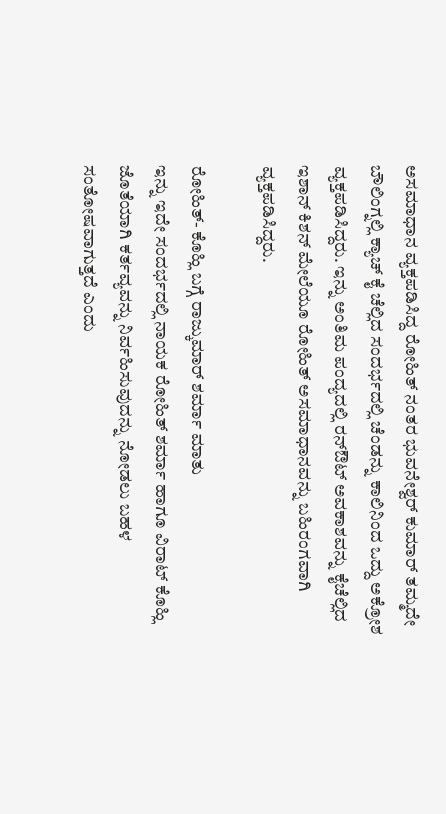ಅಸಮಾಧಾನ ವ್ಯಕ್ತಪಡಿಸಿದ್ದ ರೋಹಿತ್ ನಂತರ ಭುವನೇಶ್ವರ್ ಕುಮಾರ್ ತಮ್ಮದೇ ಬೌಲಿಂಗ್ನಲ್ಲಿ ಕ್ಯಾಚ್ ಕೈ ಚೆಲ್ಲಿದ ಸಂದರ್ಭದಲ್ಲಿ ಚೆಂಡನ್ನು ಕಾಲಿನಿಂದ ಒದ್ದು ಅಕ್ರೋಶ ವ್ಯಕ್ತಪಡಿಸಿದ್ದರು. ಇನ್ನು ಅಂತಿಮ ಪಂದ್ಯದಲ್ಲಿ ರನ್ಔಟ್ ಅವಕಾಶವನ್ನು ಕೈಚೆಲ್ಲಿದ ಇಶಾನ್ ಕಿಶನ್ ಮೇಲೆಯೂ ರೋಹಿತ್ ಅಸಮಾಧಾನವನ್ನು ಬಹಿರಂಗವಾಗಿ ವ್ಯಕ್ತಪಡಿಸಿದ್ದರು.

ರೋಹಿತ್- ಕೊಹ್ಲಿ ಬಗ್ಗೆ ರಾಜ್ಕುಮಾರ್ ಶರ್ಮಾ ಮಾತು
ಇನ್ನು ಇದೇ ಸಂದರ್ಭದಲ್ಲಿ ನಾಯಕ ರೋಹಿತ್ ಶರ್ಮಾ ಹಾಗೂ ವಿರಾಟ್ ಕೊಹ್ಲಿ ಜೊತೆಯಾಗಿ ಕರ್ತವ್ಯವನ್ನು ನಿರ್ವಹಿಸುವುದನ್ನು ನೋಡಲು ಬಹಳ ಸಂತೋಷವಾಗುತ್ತದೆ ಎಂದು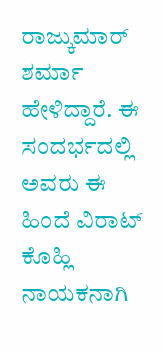ರಾಜ್ಕುಮಾರ್ ಶರ್ಮಾ ಹೇಳಿದ್ದಾರೆ. ಈ ಸಂದರ್ಭದಲ್ಲಿ ಅವರು ಈ ಹಿಂದೆ ವಿರಾಟ್ ಕೊಹ್ಲಿ ನಾಯಕನಾಗಿ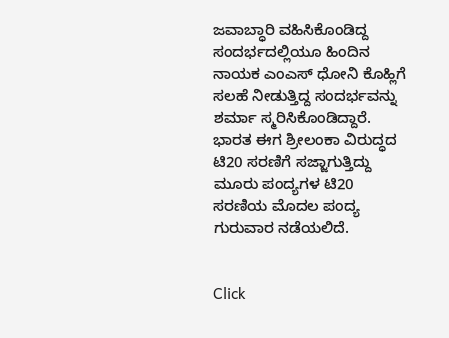ಜವಾಬ್ಧಾರಿ ವಹಿಸಿಕೊಂಡಿದ್ದ ಸಂದರ್ಭದಲ್ಲಿಯೂ ಹಿಂದಿನ ನಾಯಕ ಎಂಎಸ್ ಧೋನಿ ಕೊಹ್ಲಿಗೆ ಸಲಹೆ ನೀಡುತ್ತಿದ್ದ ಸಂದರ್ಭವನ್ನು ಶರ್ಮಾ ಸ್ಮರಿಸಿಕೊಂಡಿದ್ದಾರೆ. ಭಾರತ ಈಗ ಶ್ರೀಲಂಕಾ ವಿರುದ್ಧದ ಟಿ20 ಸರಣಿಗೆ ಸಜ್ಜಾಗುತ್ತಿದ್ದು ಮೂರು ಪಂದ್ಯಗಳ ಟಿ20 ಸರಣಿಯ ಮೊದಲ ಪಂದ್ಯ ಗುರುವಾರ ನಡೆಯಲಿದೆ.


Click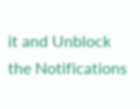it and Unblock the Notifications